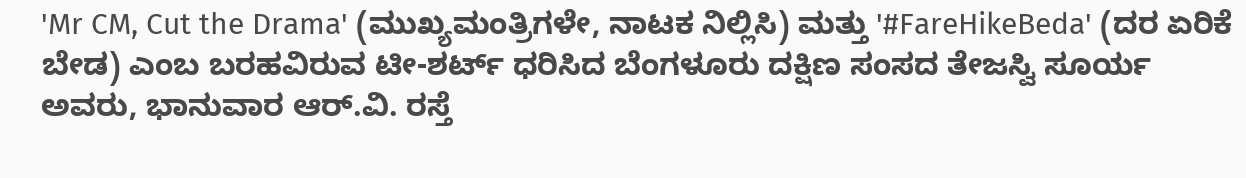'Mr CM, Cut the Drama' (ಮುಖ್ಯಮಂತ್ರಿಗಳೇ, ನಾಟಕ ನಿಲ್ಲಿಸಿ) ಮತ್ತು '#FareHikeBeda' (ದರ ಏರಿಕೆ ಬೇಡ) ಎಂಬ ಬರಹವಿರುವ ಟೀ-ಶರ್ಟ್ ಧರಿಸಿದ ಬೆಂಗಳೂರು ದಕ್ಷಿಣ ಸಂಸದ ತೇಜಸ್ವಿ ಸೂರ್ಯ ಅವರು, ಭಾನುವಾರ ಆರ್.ವಿ. ರಸ್ತೆ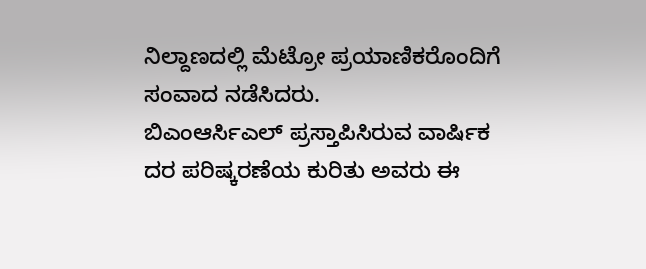ನಿಲ್ದಾಣದಲ್ಲಿ ಮೆಟ್ರೋ ಪ್ರಯಾಣಿಕರೊಂದಿಗೆ ಸಂವಾದ ನಡೆಸಿದರು.
ಬಿಎಂಆರ್ಸಿಎಲ್ ಪ್ರಸ್ತಾಪಿಸಿರುವ ವಾರ್ಷಿಕ ದರ ಪರಿಷ್ಕರಣೆಯ ಕುರಿತು ಅವರು ಈ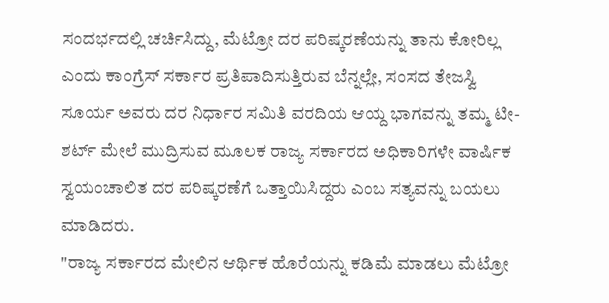ಸಂದರ್ಭದಲ್ಲಿ ಚರ್ಚಿಸಿದ್ದು, ಮೆಟ್ರೋ ದರ ಪರಿಷ್ಕರಣೆಯನ್ನು ತಾನು ಕೋರಿಲ್ಲ ಎಂದು ಕಾಂಗ್ರೆಸ್ ಸರ್ಕಾರ ಪ್ರತಿಪಾದಿಸುತ್ತಿರುವ ಬೆನ್ನಲ್ಲೇ, ಸಂಸದ ತೇಜಸ್ವಿ ಸೂರ್ಯ ಅವರು ದರ ನಿರ್ಧಾರ ಸಮಿತಿ ವರದಿಯ ಆಯ್ದ ಭಾಗವನ್ನು ತಮ್ಮ ಟೀ-ಶರ್ಟ್ ಮೇಲೆ ಮುದ್ರಿಸುವ ಮೂಲಕ ರಾಜ್ಯ ಸರ್ಕಾರದ ಅಧಿಕಾರಿಗಳೇ ವಾರ್ಷಿಕ ಸ್ವಯಂಚಾಲಿತ ದರ ಪರಿಷ್ಕರಣೆಗೆ ಒತ್ತಾಯಿಸಿದ್ದರು ಎಂಬ ಸತ್ಯವನ್ನು ಬಯಲು ಮಾಡಿದರು.
"ರಾಜ್ಯ ಸರ್ಕಾರದ ಮೇಲಿನ ಆರ್ಥಿಕ ಹೊರೆಯನ್ನು ಕಡಿಮೆ ಮಾಡಲು ಮೆಟ್ರೋ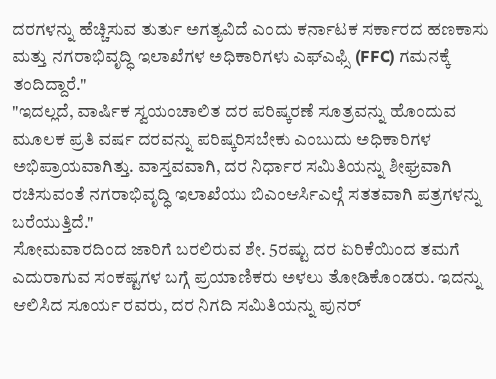ದರಗಳನ್ನು ಹೆಚ್ಚಿಸುವ ತುರ್ತು ಅಗತ್ಯವಿದೆ ಎಂದು ಕರ್ನಾಟಕ ಸರ್ಕಾರದ ಹಣಕಾಸು ಮತ್ತು ನಗರಾಭಿವೃದ್ಧಿ ಇಲಾಖೆಗಳ ಅಧಿಕಾರಿಗಳು ಎಫ್ಎಫ್ಸಿ (FFC) ಗಮನಕ್ಕೆ ತಂದಿದ್ದಾರೆ."
"ಇದಲ್ಲದೆ, ವಾರ್ಷಿಕ ಸ್ವಯಂಚಾಲಿತ ದರ ಪರಿಷ್ಕರಣೆ ಸೂತ್ರವನ್ನು ಹೊಂದುವ ಮೂಲಕ ಪ್ರತಿ ವರ್ಷ ದರವನ್ನು ಪರಿಷ್ಕರಿಸಬೇಕು ಎಂಬುದು ಅಧಿಕಾರಿಗಳ ಅಭಿಪ್ರಾಯವಾಗಿತ್ತು. ವಾಸ್ತವವಾಗಿ, ದರ ನಿರ್ಧಾರ ಸಮಿತಿಯನ್ನು ಶೀಘ್ರವಾಗಿ ರಚಿಸುವಂತೆ ನಗರಾಭಿವೃದ್ಧಿ ಇಲಾಖೆಯು ಬಿಎಂಆರ್ಸಿಎಲ್ಗೆ ಸತತವಾಗಿ ಪತ್ರಗಳನ್ನು ಬರೆಯುತ್ತಿದೆ."
ಸೋಮವಾರದಿಂದ ಜಾರಿಗೆ ಬರಲಿರುವ ಶೇ. 5ರಷ್ಟು ದರ ಏರಿಕೆಯಿಂದ ತಮಗೆ ಎದುರಾಗುವ ಸಂಕಷ್ಟಗಳ ಬಗ್ಗೆ ಪ್ರಯಾಣಿಕರು ಅಳಲು ತೋಡಿಕೊಂಡರು. ಇದನ್ನು ಆಲಿಸಿದ ಸೂರ್ಯ ರವರು, ದರ ನಿಗದಿ ಸಮಿತಿಯನ್ನು ಪುನರ್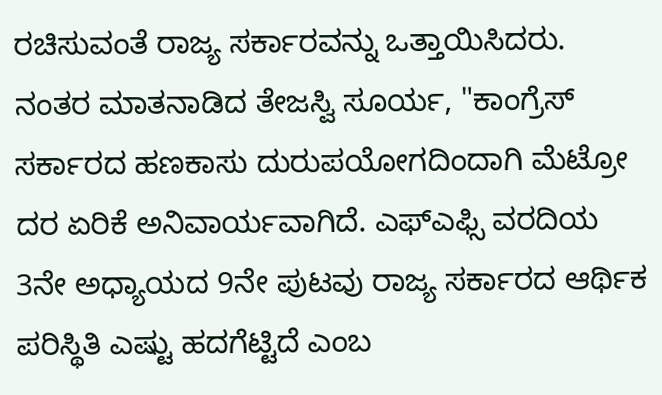ರಚಿಸುವಂತೆ ರಾಜ್ಯ ಸರ್ಕಾರವನ್ನು ಒತ್ತಾಯಿಸಿದರು.
ನಂತರ ಮಾತನಾಡಿದ ತೇಜಸ್ವಿ ಸೂರ್ಯ, "ಕಾಂಗ್ರೆಸ್ ಸರ್ಕಾರದ ಹಣಕಾಸು ದುರುಪಯೋಗದಿಂದಾಗಿ ಮೆಟ್ರೋ ದರ ಏರಿಕೆ ಅನಿವಾರ್ಯವಾಗಿದೆ. ಎಫ್ಎಫ್ಸಿ ವರದಿಯ 3ನೇ ಅಧ್ಯಾಯದ 9ನೇ ಪುಟವು ರಾಜ್ಯ ಸರ್ಕಾರದ ಆರ್ಥಿಕ ಪರಿಸ್ಥಿತಿ ಎಷ್ಟು ಹದಗೆಟ್ಟಿದೆ ಎಂಬ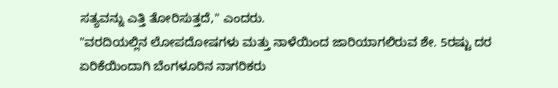ಸತ್ಯವನ್ನು ಎತ್ತಿ ತೋರಿಸುತ್ತದೆ," ಎಂದರು.
"ವರದಿಯಲ್ಲಿನ ಲೋಪದೋಷಗಳು ಮತ್ತು ನಾಳೆಯಿಂದ ಜಾರಿಯಾಗಲಿರುವ ಶೇ. 5ರಷ್ಟು ದರ ಏರಿಕೆಯಿಂದಾಗಿ ಬೆಂಗಳೂರಿನ ನಾಗರಿಕರು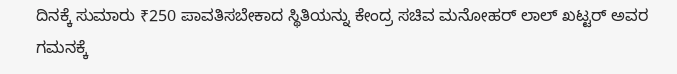ದಿನಕ್ಕೆ ಸುಮಾರು ₹250 ಪಾವತಿಸಬೇಕಾದ ಸ್ಥಿತಿಯನ್ನು ಕೇಂದ್ರ ಸಚಿವ ಮನೋಹರ್ ಲಾಲ್ ಖಟ್ಟರ್ ಅವರ ಗಮನಕ್ಕೆ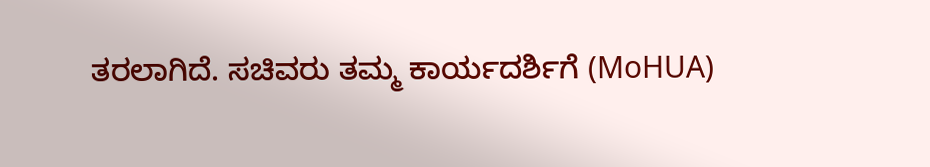ತರಲಾಗಿದೆ. ಸಚಿವರು ತಮ್ಮ ಕಾರ್ಯದರ್ಶಿಗೆ (MoHUA)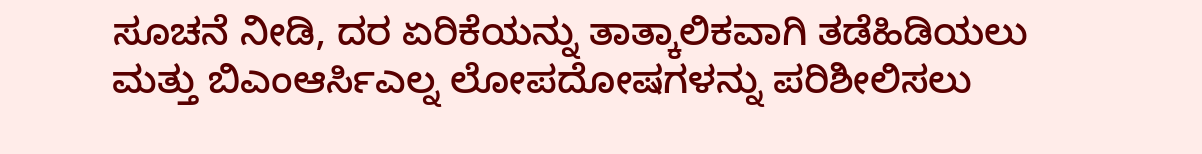ಸೂಚನೆ ನೀಡಿ, ದರ ಏರಿಕೆಯನ್ನು ತಾತ್ಕಾಲಿಕವಾಗಿ ತಡೆಹಿಡಿಯಲು ಮತ್ತು ಬಿಎಂಆರ್ಸಿಎಲ್ನ ಲೋಪದೋಷಗಳನ್ನು ಪರಿಶೀಲಿಸಲು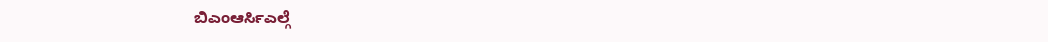ಬಿಎಂಆರ್ಸಿಎಲ್ಗೆ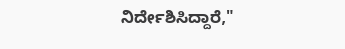ನಿರ್ದೇಶಿಸಿದ್ದಾರೆ,"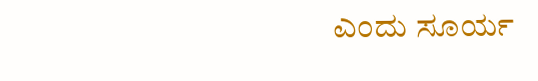ಎಂದು ಸೂರ್ಯ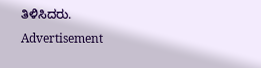ತಿಳಿಸಿದರು.
Advertisement